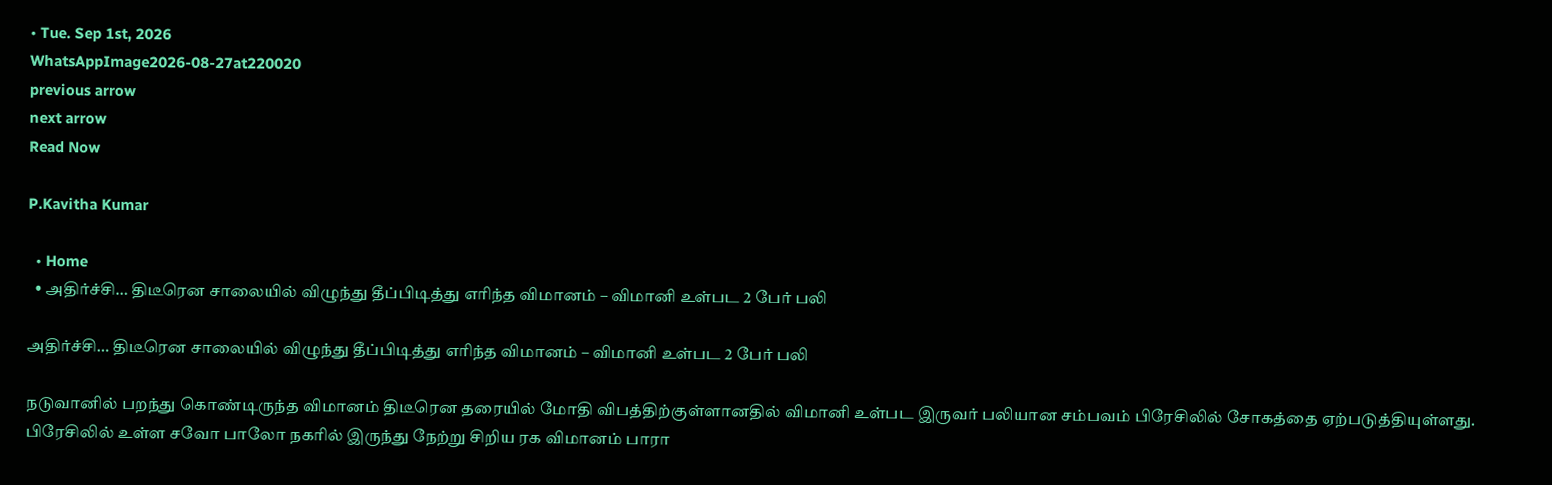• Tue. Sep 1st, 2026
WhatsAppImage2026-08-27at220020
previous arrow
next arrow
Read Now

P.Kavitha Kumar

  • Home
  • அதிர்ச்சி… திடீரென சாலையில் விழுந்து தீப்பிடித்து எரிந்த விமானம் – விமானி உள்பட 2 பேர் பலி

அதிர்ச்சி… திடீரென சாலையில் விழுந்து தீப்பிடித்து எரிந்த விமானம் – விமானி உள்பட 2 பேர் பலி

நடுவானில் பறந்து கொண்டிருந்த விமானம் திடீரென தரையில் மோதி விபத்திற்குள்ளானதில் விமானி உள்பட இருவர் பலியான சம்பவம் பிரேசிலில் சோகத்தை ஏற்படுத்தியுள்ளது. பிரேசிலில் உள்ள சவோ பாலோ நகரில் இருந்து நேற்று சிறிய ரக விமானம் பாரா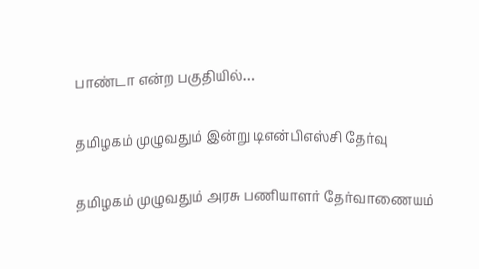பாண்டா என்ற பகுதியில்…

தமிழகம் முழுவதும் இன்று டிஎன்பிஎஸ்சி தேர்வு

தமிழகம் முழுவதும் அரசு பணியாளர் தேர்வாணையம்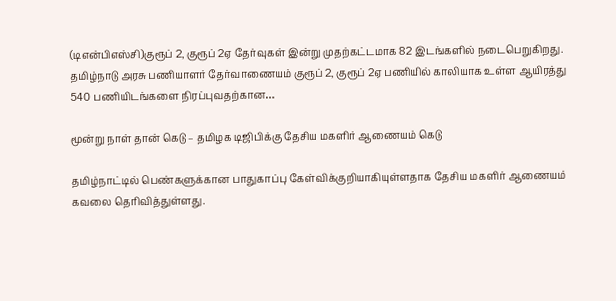(டிஎன்பிஎஸ்சி)குரூப் 2, குரூப் 2ஏ தேர்வுகள் இன்று முதற்கட்டமாக 82 இடங்களில் நடைபெறுகிறது. தமிழ்நாடு அரசு பணியாளர் தேர்வாணையம் குரூப் 2, குரூப் 2ஏ பணியில் காலியாக உள்ள ஆயிரத்து 540 பணியிடங்களை நிரப்புவதற்கான…

மூன்று நாள் தான் கெடு – தமிழக டிஜிபிக்கு தேசிய மகளிர் ஆணையம் கெடு

தமிழ்நாட்டில் பெண்களுக்கான பாதுகாப்பு கேள்விக்குறியாகியுள்ளதாக தேசிய மகளிர் ஆணையம் கவலை தெரிவித்துள்ளது.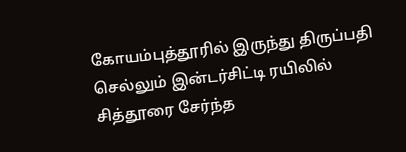கோயம்புத்தூரில் இருந்து திருப்பதி செல்லும் இன்டர்சிட்டி ரயிலில் சித்தூரை சேர்ந்த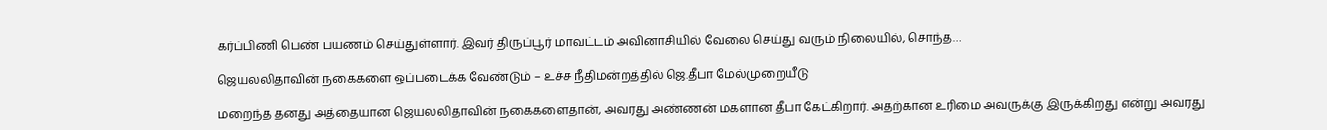கர்ப்பிணி பெண் பயணம் செய்துள்ளார். இவர் திருப்பூர் மாவட்டம் அவினாசியில் வேலை செய்து வரும் நிலையில், சொந்த…

ஜெயலலிதாவின் நகைகளை ஒப்படைக்க வேண்டும் – உச்ச நீதிமன்றத்தில் ஜெ.தீபா மேல்முறையீடு

மறைந்த தனது அத்தையான ஜெயலலிதாவின் நகைகளைதான், அவரது அண்ணன் மகளான தீபா கேட்கிறார். அதற்கான உரிமை அவருக்கு இருக்கிறது என்று அவரது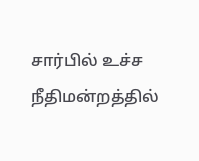சார்பில் உச்ச நீதிமன்றத்தில்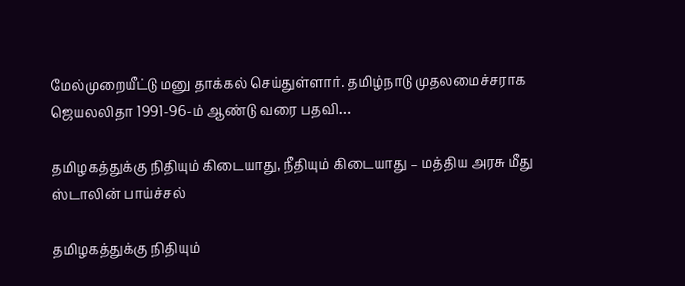மேல்முறையீட்டு மனு தாக்கல் செய்துள்ளார். தமிழ்நாடு முதலமைச்சராக ஜெயலலிதா 1991-96-ம் ஆண்டு வரை பதவி…

தமிழகத்துக்கு நிதியும் கிடையாது, நீதியும் கிடையாது – மத்திய அரசு மீது ஸ்டாலின் பாய்ச்சல்

தமிழகத்துக்கு நிதியும்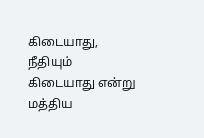கிடையாது, நீதியும் கிடையாது என்று மத்திய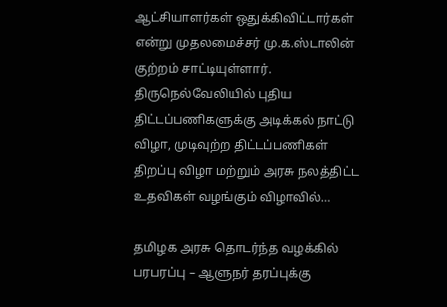ஆட்சியாளர்கள் ஒதுக்கிவிட்டார்கள் என்று முதலமைச்சர் மு.க.ஸ்டாலின் குற்றம் சாட்டியுள்ளார். திருநெல்வேலியில் புதிய திட்டப்பணிகளுக்கு அடிக்கல் நாட்டு விழா, முடிவுற்ற திட்டப்பணிகள் திறப்பு விழா மற்றும் அரசு நலத்திட்ட உதவிகள் வழங்கும் விழாவில்…

தமிழக அரசு தொடர்ந்த வழக்கில் பரபரப்பு – ஆளுநர் தரப்புக்கு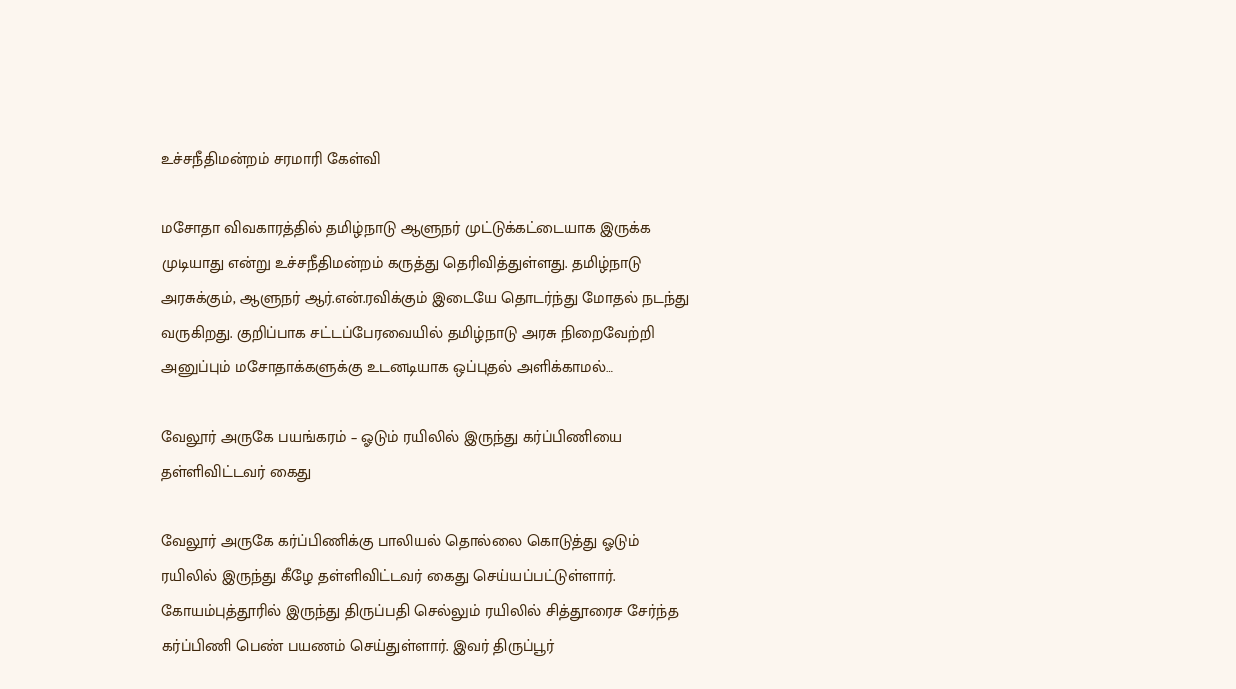உச்சநீதிமன்றம் சரமாரி கேள்வி

மசோதா விவகாரத்தில் தமிழ்நாடு ஆளுநர் முட்டுக்கட்டையாக இருக்க முடியாது என்று உச்சநீதிமன்றம் கருத்து தெரிவித்துள்ளது. தமிழ்நாடு அரசுக்கும், ஆளுநர் ஆர்.என்.ரவிக்கும் இடையே தொடர்ந்து மோதல் நடந்து வருகிறது. குறிப்பாக சட்டப்பேரவையில் தமிழ்நாடு அரசு நிறைவேற்றி அனுப்பும் மசோதாக்களுக்கு உடனடியாக ஒப்புதல் அளிக்காமல்…

வேலூர் அருகே பயங்கரம் – ஓடும் ரயிலில் இருந்து கர்ப்பிணியை தள்ளிவிட்டவர் கைது

வேலூர் அருகே கர்ப்பிணிக்கு பாலியல் தொல்லை கொடுத்து ஓடும் ரயிலில் இருந்து கீழே தள்ளிவிட்டவர் கைது செய்யப்பட்டுள்ளார். கோயம்புத்தூரில் இருந்து திருப்பதி செல்லும் ரயிலில் சித்தூரைச சேர்ந்த கர்ப்பிணி பெண் பயணம் செய்துள்ளார். இவர் திருப்பூர்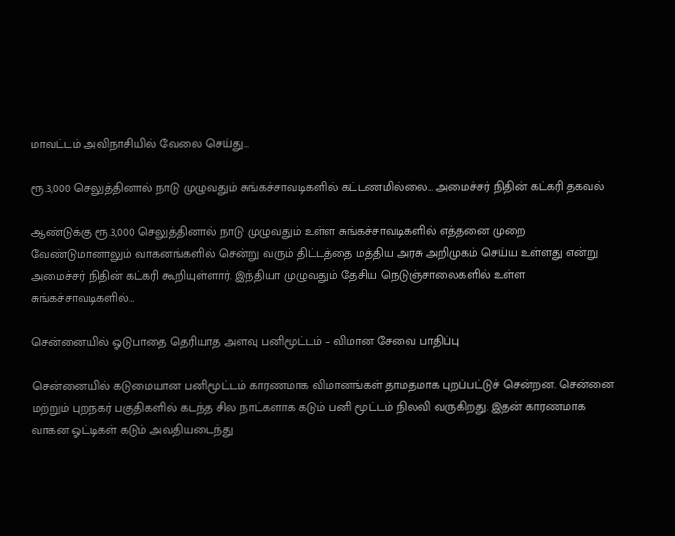மாவட்டம் அவிநாசியில் வேலை செய்து…

ரூ.3,000 செலுத்தினால் நாடு முழுவதும் சுங்கச்சாவடிகளில் கட்டணமில்லை… அமைச்சர் நிதின் கட்கரி தகவல்

ஆண்டுக்கு ரூ.3,000 செலுத்தினால் நாடு முழுவதும் உள்ள சுங்கச்சாவடிகளில் எத்தனை முறை வேண்டுமானாலும் வாகனங்களில் சென்று வரும் திட்டத்தை மத்திய அரசு அறிமுகம் செய்ய உள்ளது என்று அமைச்சர் நிதின் கட்கரி கூறியுள்ளார். இந்தியா முழுவதும் தேசிய நெடுஞ்சாலைகளில் உள்ள சுங்கச்சாவடிகளில்…

சென்னையில் ஓடுபாதை தெரியாத அளவு பனிமூட்டம் – விமான சேவை பாதிப்பு

சென்னையில் கடுமையான பனிமூட்டம் காரணமாக விமானங்கள் தாமதமாக புறப்பட்டுச் சென்றன. சென்னை மற்றும் புறநகர் பகுதிகளில் கடந்த சில நாட்களாக கடும் பனி மூட்டம் நிலவி வருகிறது. இதன் காரணமாக வாகன ஓட்டிகள் கடும் அவதியடைந்து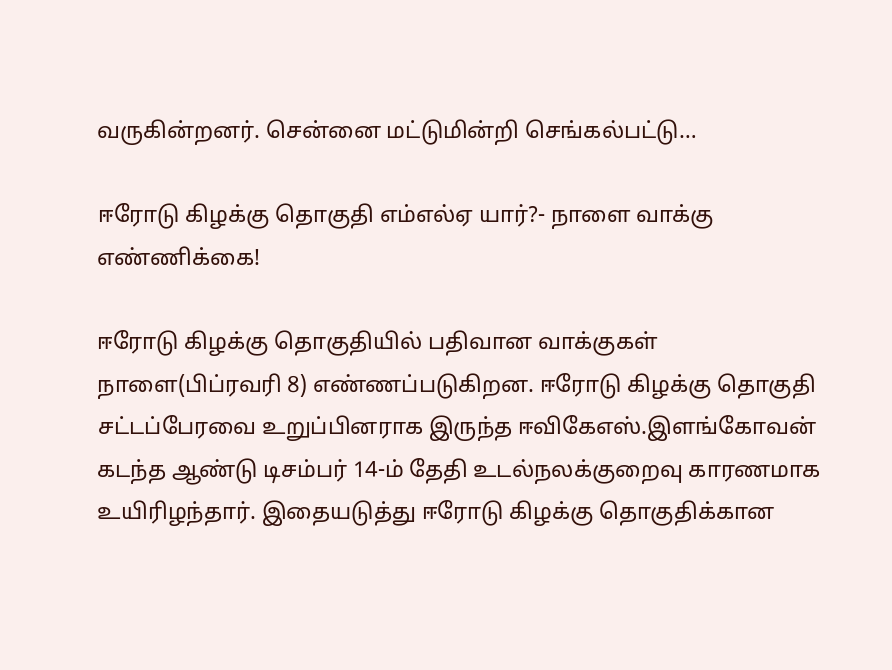வருகின்றனர். சென்னை மட்டுமின்றி செங்கல்பட்டு…

ஈரோடு கிழக்கு தொகுதி எம்எல்ஏ யார்?- நாளை வாக்கு எண்ணிக்கை!

ஈரோடு கிழக்கு தொகுதியில் பதிவான வாக்குகள் நாளை(பிப்ரவரி 8) எண்ணப்படுகிறன. ஈரோடு கிழக்கு தொகுதி சட்டப்பேரவை உறுப்பினராக இருந்த ஈவிகேஎஸ்.இளங்கோவன் கடந்த ஆண்டு டிசம்பர் 14-ம் தேதி உடல்நலக்குறைவு காரணமாக உயிரிழந்தார். இதையடுத்து ஈரோடு கிழக்கு தொகுதிக்கான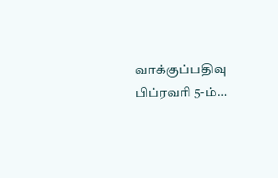வாக்குப்பதிவு பிப்ரவரி 5-ம்…